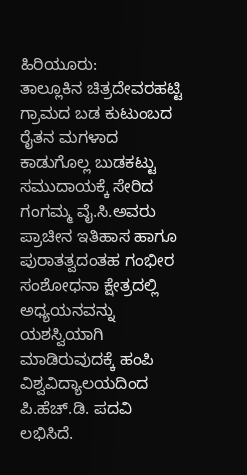ಹಿರಿಯೂರು:
ತಾಲ್ಲೂಕಿನ ಚಿತ್ರದೇವರಹಟ್ಟಿ ಗ್ರಾಮದ ಬಡ ಕುಟುಂಬದ ರೈತನ ಮಗಳಾದ ಕಾಡುಗೊಲ್ಲ ಬುಡಕಟ್ಟು ಸಮುದಾಯಕ್ಕೆ ಸೇರಿದ ಗಂಗಮ್ಮ ವೈ.ಸಿ.ಅವರು ಪ್ರಾಚೀನ ಇತಿಹಾಸ ಹಾಗೂ ಪುರಾತತ್ವದಂತಹ ಗಂಭೀರ ಸಂಶೋಧನಾ ಕ್ಷೇತ್ರದಲ್ಲಿ ಅಧ್ಯಯನವನ್ನು ಯಶಸ್ವಿಯಾಗಿ ಮಾಡಿರುವುದಕ್ಕೆ ಹಂಪಿ ವಿಶ್ವವಿದ್ಯಾಲಯದಿಂದ ಪಿ.ಹೆಚ್.ಡಿ. ಪದವಿ ಲಭಿಸಿದೆ.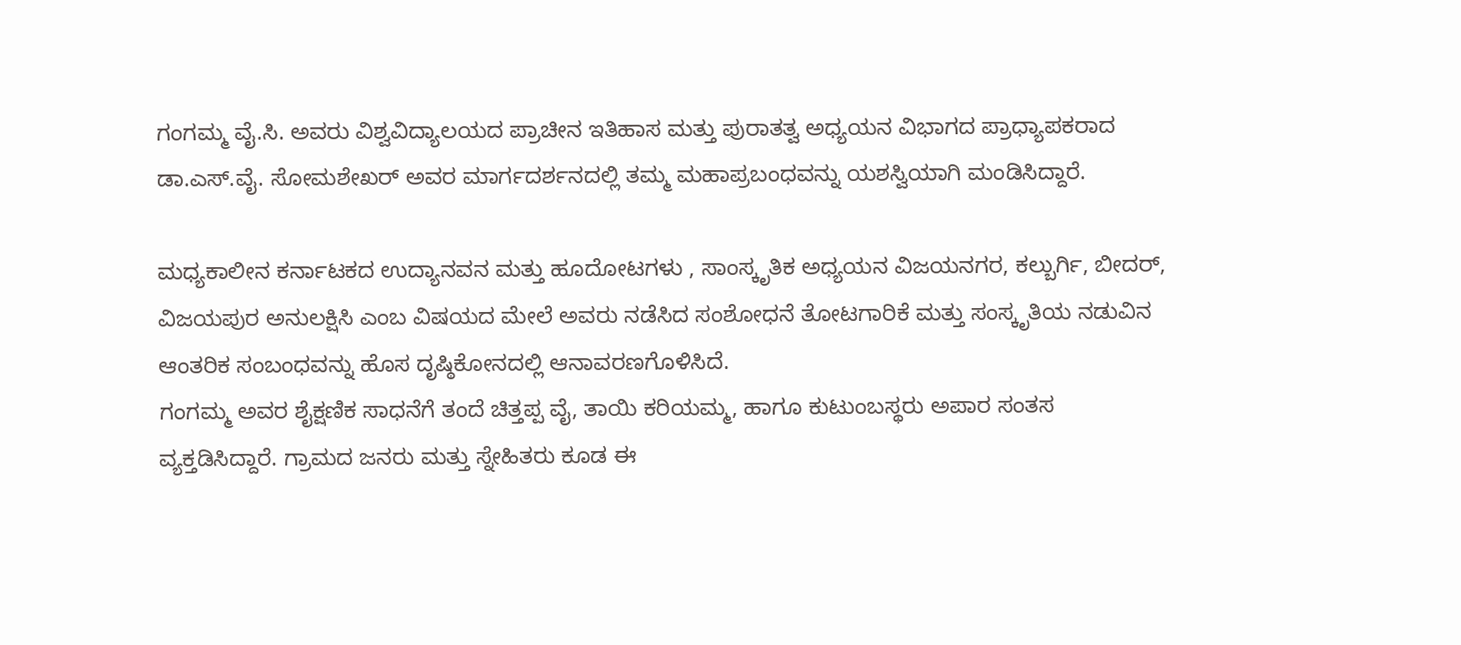ಗಂಗಮ್ಮ ವೈ.ಸಿ. ಅವರು ವಿಶ್ವವಿದ್ಯಾಲಯದ ಪ್ರಾಚೀನ ಇತಿಹಾಸ ಮತ್ತು ಪುರಾತತ್ವ ಅಧ್ಯಯನ ವಿಭಾಗದ ಪ್ರಾಧ್ಯಾಪಕರಾದ ಡಾ.ಎಸ್.ವೈ. ಸೋಮಶೇಖರ್ ಅವರ ಮಾರ್ಗದರ್ಶನದಲ್ಲಿ ತಮ್ಮ ಮಹಾಪ್ರಬಂಧವನ್ನು ಯಶಸ್ವಿಯಾಗಿ ಮಂಡಿಸಿದ್ದಾರೆ.

ಮಧ್ಯಕಾಲೀನ ಕರ್ನಾಟಕದ ಉದ್ಯಾನವನ ಮತ್ತು ಹೂದೋಟಗಳು , ಸಾಂಸ್ಕೃತಿಕ ಅಧ್ಯಯನ ವಿಜಯನಗರ, ಕಲ್ಬುರ್ಗಿ, ಬೀದರ್, ವಿಜಯಪುರ ಅನುಲಕ್ಷಿಸಿ ಎಂಬ ವಿಷಯದ ಮೇಲೆ ಅವರು ನಡೆಸಿದ ಸಂಶೋಧನೆ ತೋಟಗಾರಿಕೆ ಮತ್ತು ಸಂಸ್ಕೃತಿಯ ನಡುವಿನ ಆಂತರಿಕ ಸಂಬಂಧವನ್ನು ಹೊಸ ದೃಷ್ಠಿಕೋನದಲ್ಲಿ ಆನಾವರಣಗೊಳಿಸಿದೆ.
ಗಂಗಮ್ಮ ಅವರ ಶೈಕ್ಷಣಿಕ ಸಾಧನೆಗೆ ತಂದೆ ಚಿತ್ತಪ್ಪ ವೈ, ತಾಯಿ ಕರಿಯಮ್ಮ, ಹಾಗೂ ಕುಟುಂಬಸ್ಥರು ಅಪಾರ ಸಂತಸ ವ್ಯಕ್ತಡಿಸಿದ್ದಾರೆ. ಗ್ರಾಮದ ಜನರು ಮತ್ತು ಸ್ನೇಹಿತರು ಕೂಡ ಈ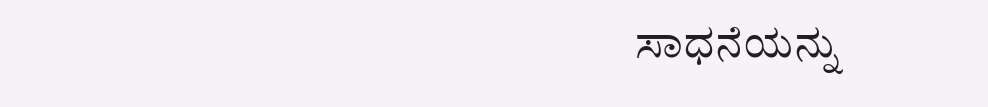ಸಾಧನೆಯನ್ನು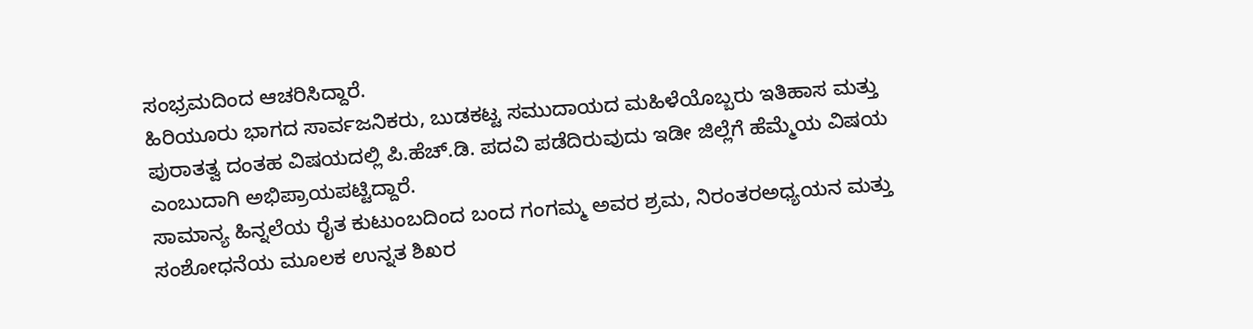ಸಂಭ್ರಮದಿಂದ ಆಚರಿಸಿದ್ದಾರೆ.
ಹಿರಿಯೂರು ಭಾಗದ ಸಾರ್ವಜನಿಕರು, ಬುಡಕಟ್ಟ ಸಮುದಾಯದ ಮಹಿಳೆಯೊಬ್ಬರು ಇತಿಹಾಸ ಮತ್ತು ಪುರಾತತ್ವ ದಂತಹ ವಿಷಯದಲ್ಲಿ ಪಿ.ಹೆಚ್.ಡಿ. ಪದವಿ ಪಡೆದಿರುವುದು ಇಡೀ ಜಿಲ್ಲೆಗೆ ಹೆಮ್ಮೆಯ ವಿಷಯ ಎಂಬುದಾಗಿ ಅಭಿಪ್ರಾಯಪಟ್ಟಿದ್ದಾರೆ.
ಸಾಮಾನ್ಯ ಹಿನ್ನಲೆಯ ರೈತ ಕುಟುಂಬದಿಂದ ಬಂದ ಗಂಗಮ್ಮ ಅವರ ಶ್ರಮ, ನಿರಂತರಅಧ್ಯಯನ ಮತ್ತು ಸಂಶೋಧನೆಯ ಮೂಲಕ ಉನ್ನತ ಶಿಖರ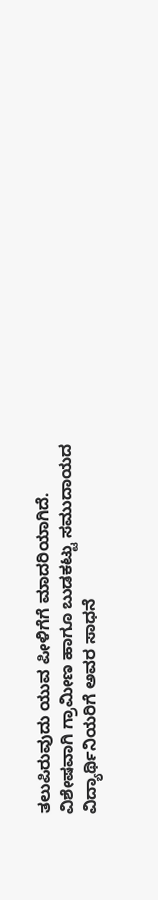ತಲುಪಿರುವುದು ಯುವ ಪೀಳಿಗೆಗೆ ಮಾದರಿಯಾಗಿದೆ. ವಿಶೇಷವಾಗಿ ಗ್ರಾಮೀಣ ಹಾಗೂ ಬುಡಕಟ್ಟು ಸಮುದಾಯದ ವಿದ್ಯಾರ್ಥಿನಿಯರಿಗೆ ಅವರ ಸಾಧನೆ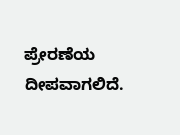ಪ್ರೇರಣೆಯ ದೀಪವಾಗಲಿದೆ.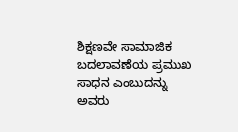ಶಿಕ್ಷಣವೇ ಸಾಮಾಜಿಕ ಬದಲಾವಣೆಯ ಪ್ರಮುಖ ಸಾಧನ ಎಂಬುದನ್ನು ಅವರು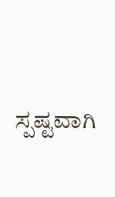ಸ್ಪಷ್ಟವಾಗಿ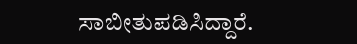ಸಾಬೀತುಪಡಿಸಿದ್ದಾರೆ.